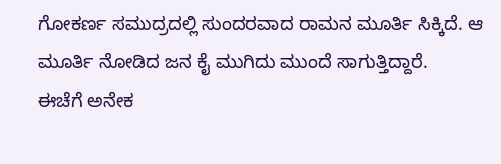ಗೋಕರ್ಣ ಸಮುದ್ರದಲ್ಲಿ ಸುಂದರವಾದ ರಾಮನ ಮೂರ್ತಿ ಸಿಕ್ಕಿದೆ. ಆ ಮೂರ್ತಿ ನೋಡಿದ ಜನ ಕೈ ಮುಗಿದು ಮುಂದೆ ಸಾಗುತ್ತಿದ್ದಾರೆ.
ಈಚೆಗೆ ಅನೇಕ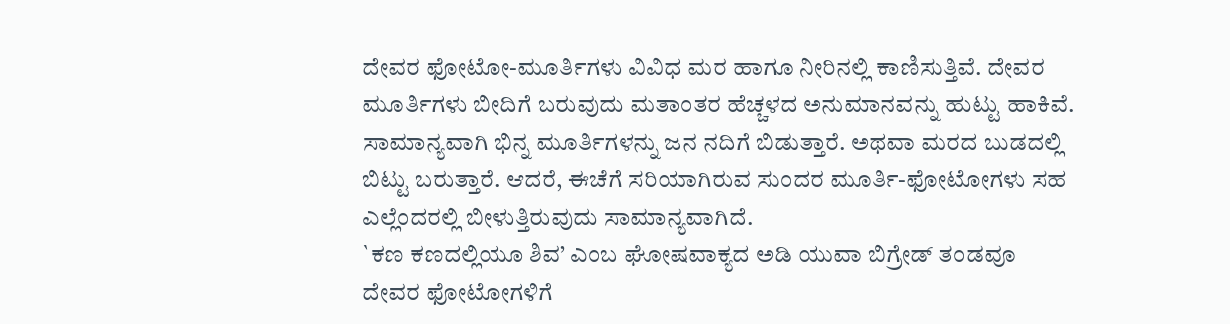ದೇವರ ಫೋಟೋ-ಮೂರ್ತಿಗಳು ವಿವಿಧ ಮರ ಹಾಗೂ ನೀರಿನಲ್ಲಿ ಕಾಣಿಸುತ್ತಿವೆ. ದೇವರ ಮೂರ್ತಿಗಳು ಬೀದಿಗೆ ಬರುವುದು ಮತಾಂತರ ಹೆಚ್ಚಳದ ಅನುಮಾನವನ್ನು ಹುಟ್ಟು ಹಾಕಿವೆ. ಸಾಮಾನ್ಯವಾಗಿ ಭಿನ್ನ ಮೂರ್ತಿಗಳನ್ನು ಜನ ನದಿಗೆ ಬಿಡುತ್ತಾರೆ. ಅಥವಾ ಮರದ ಬುಡದಲ್ಲಿ ಬಿಟ್ಟು ಬರುತ್ತಾರೆ. ಆದರೆ, ಈಚೆಗೆ ಸರಿಯಾಗಿರುವ ಸುಂದರ ಮೂರ್ತಿ-ಫೋಟೋಗಳು ಸಹ ಎಲ್ಲೆಂದರಲ್ಲಿ ಬೀಳುತ್ತಿರುವುದು ಸಾಮಾನ್ಯವಾಗಿದೆ.
`ಕಣ ಕಣದಲ್ಲಿಯೂ ಶಿವ’ ಎಂಬ ಘೋಷವಾಕ್ಯದ ಅಡಿ ಯುವಾ ಬಿಗ್ರೇಡ್ ತಂಡವೂ ದೇವರ ಫೋಟೋಗಳಿಗೆ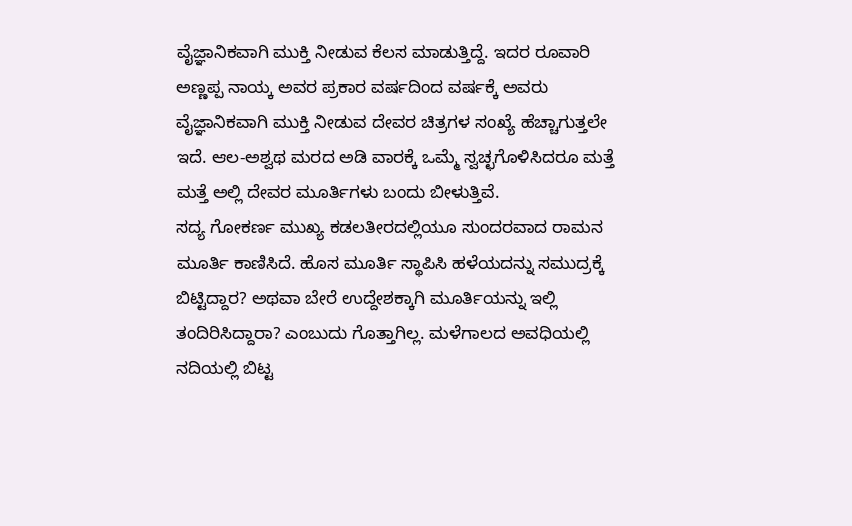ವೈಜ್ಞಾನಿಕವಾಗಿ ಮುಕ್ತಿ ನೀಡುವ ಕೆಲಸ ಮಾಡುತ್ತಿದ್ದೆ. ಇದರ ರೂವಾರಿ ಅಣ್ಣಪ್ಪ ನಾಯ್ಕ ಅವರ ಪ್ರಕಾರ ವರ್ಷದಿಂದ ವರ್ಷಕ್ಕೆ ಅವರು ವೈಜ್ಞಾನಿಕವಾಗಿ ಮುಕ್ತಿ ನೀಡುವ ದೇವರ ಚಿತ್ರಗಳ ಸಂಖ್ಯೆ ಹೆಚ್ಚಾಗುತ್ತಲೇ ಇದೆ. ಆಲ-ಅಶ್ವಥ ಮರದ ಅಡಿ ವಾರಕ್ಕೆ ಒಮ್ಮೆ ಸ್ವಚ್ಛಗೊಳಿಸಿದರೂ ಮತ್ತೆ ಮತ್ತೆ ಅಲ್ಲಿ ದೇವರ ಮೂರ್ತಿಗಳು ಬಂದು ಬೀಳುತ್ತಿವೆ.
ಸದ್ಯ ಗೋಕರ್ಣ ಮುಖ್ಯ ಕಡಲತೀರದಲ್ಲಿಯೂ ಸುಂದರವಾದ ರಾಮನ ಮೂರ್ತಿ ಕಾಣಿಸಿದೆ. ಹೊಸ ಮೂರ್ತಿ ಸ್ಥಾಪಿಸಿ ಹಳೆಯದನ್ನು ಸಮುದ್ರಕ್ಕೆ ಬಿಟ್ಟಿದ್ದಾರ? ಅಥವಾ ಬೇರೆ ಉದ್ದೇಶಕ್ಕಾಗಿ ಮೂರ್ತಿಯನ್ನು ಇಲ್ಲಿ ತಂದಿರಿಸಿದ್ದಾರಾ? ಎಂಬುದು ಗೊತ್ತಾಗಿಲ್ಲ. ಮಳೆಗಾಲದ ಅವಧಿಯಲ್ಲಿ ನದಿಯಲ್ಲಿ ಬಿಟ್ಟ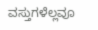ವಸ್ತುಗಳೆಲ್ಲವೂ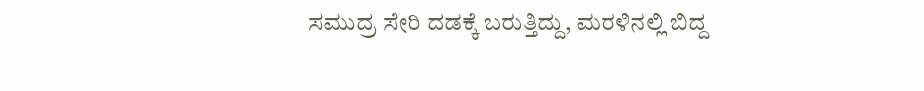ಸಮುದ್ರ ಸೇರಿ ದಡಕ್ಕೆ ಬರುತ್ತಿದ್ದು, ಮರಳಿನಲ್ಲಿ ಬಿದ್ದ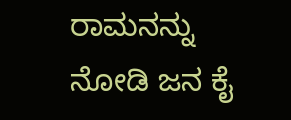ರಾಮನನ್ನು ನೋಡಿ ಜನ ಕೈ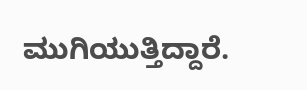ಮುಗಿಯುತ್ತಿದ್ದಾರೆ.